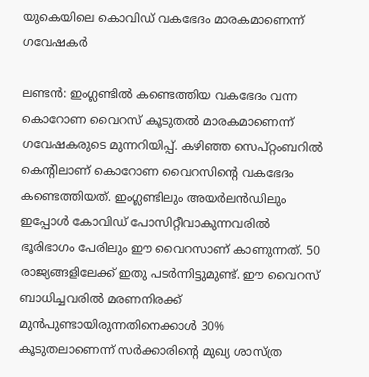യുകെയിലെ കൊവിഡ് വകഭേദം മാരകമാണെന്ന് ഗവേഷകര്‍

ലണ്ടന്‍: ഇംഗ്ലണ്ടില്‍ കണ്ടെത്തിയ വകഭേദം വന്ന കൊറോണ വൈറസ് കൂടുതല്‍ മാരകമാണെന്ന് ഗവേഷകരുടെ മുന്നറിയിപ്പ്. കഴിഞ്ഞ സെപ്റ്റംബറില്‍ കെന്റിലാണ് കൊറോണ വൈറസിന്റെ വകഭേദം കണ്ടെത്തിയത്. ഇംഗ്ലണ്ടിലും അയര്‍ലന്‍ഡിലും ഇപ്പോള്‍ കോവിഡ് പോസിറ്റീവാകുന്നവരില്‍ ഭൂരിഭാഗം പേരിലും ഈ വൈറസാണ് കാണുന്നത്. 50 രാജ്യങ്ങളിലേക്ക് ഇതു പടര്‍ന്നിട്ടുമുണ്ട്. ഈ വൈറസ് ബാധിച്ചവരില്‍ മരണനിരക്ക് മുന്‍പുണ്ടായിരുന്നതിനെക്കാള്‍ 30% കൂടുതലാണെന്ന് സര്‍ക്കാരിന്റെ മുഖ്യ ശാസ്ത്ര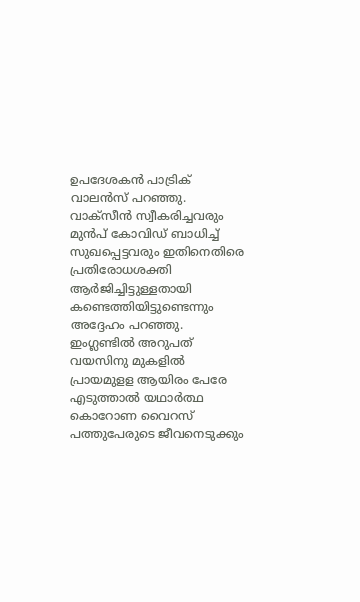ഉപദേശകന്‍ പാട്രിക് വാലന്‍സ് പറഞ്ഞു. വാക്‌സീന്‍ സ്വീകരിച്ചവരും മുന്‍പ് കോവിഡ് ബാധിച്ച് സുഖപ്പെട്ടവരും ഇതിനെതിരെ പ്രതിരോധശക്തി ആര്‍ജിച്ചിട്ടുള്ളതായി കണ്ടെത്തിയിട്ടുണ്ടെന്നും അദ്ദേഹം പറഞ്ഞു. ഇംഗ്ലണ്ടില്‍ അറുപത് വയസിനു മുകളില്‍ പ്രായമുളള ആയിരം പേരേ എടുത്താല്‍ യഥാര്‍ത്ഥ കൊറോണ വൈറസ് പത്തുപേരുടെ ജീവനെടുക്കും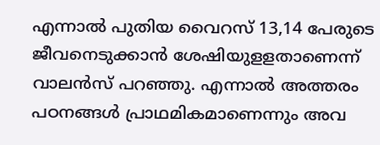എന്നാല്‍ പുതിയ വൈറസ് 13,14 പേരുടെ ജീവനെടുക്കാന്‍ ശേഷിയുളളതാണെന്ന് വാലന്‍സ് പറഞ്ഞു. എന്നാല്‍ അത്തരം പഠനങ്ങള്‍ പ്രാഥമികമാണെന്നും അവ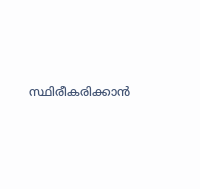സ്ഥിരീകരിക്കാന്‍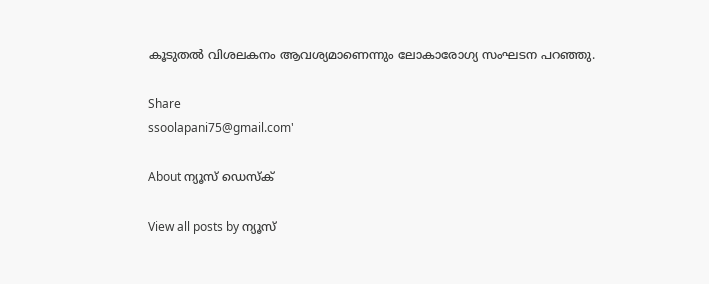കൂടുതല്‍ വിശലകനം ആവശ്യമാണെന്നും ലോകാരോഗ്യ സംഘടന പറഞ്ഞു.

Share
ssoolapani75@gmail.com'

About ന്യൂസ് ഡെസ്ക്

View all posts by ന്യൂസ്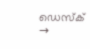ഡെസ്ക് →